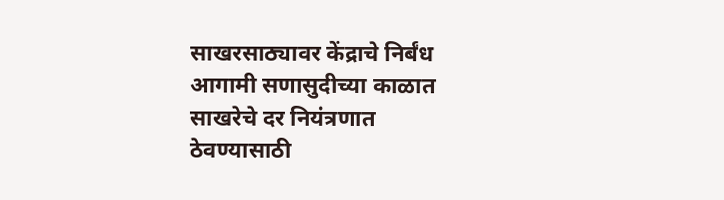साखरसाठ्यावर केंद्राचे निर्बंध
आगामी सणासुदीच्या काळात साखरेचे दर नियंत्रणात ठेवण्यासाठी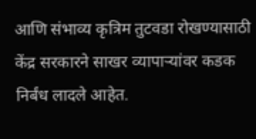आणि संभाव्य कृत्रिम तुटवडा रोखण्यासाठी केंद्र सरकारने साखर व्यापाऱ्यांवर कडक निर्बंध लादले आहेत.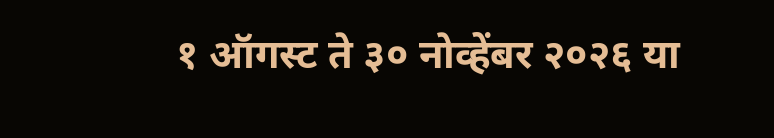१ ऑगस्ट ते ३० नोव्हेंबर २०२६ या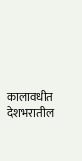कालावधीत देशभरातील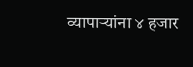व्यापाऱ्यांना ४ हजार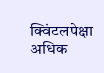क्विंटलपेक्षा अधिक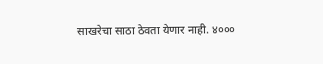साखरेचा साठा ठेवता येणार नाही. ४०००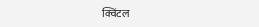क्विंटल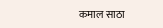कमाल साठा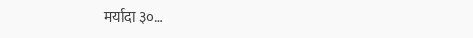मर्यादा ३०…